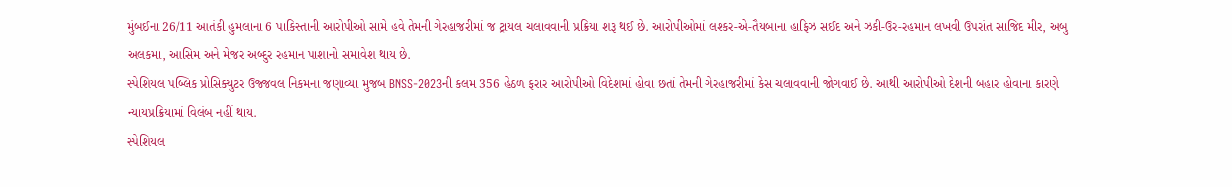મુંબઈના 26/11 આતંકી હુમલાના 6 પાકિસ્તાની આરોપીઓ સામે હવે તેમની ગેરહાજરીમાં જ ટ્રાયલ ચલાવવાની પ્રક્રિયા શરૂ થઈ છે. આરોપીઓમાં લશ્કર-એ-તૈયબાના હાફિઝ સઈદ અને ઝકી-ઉર-રહમાન લખવી ઉપરાંત સાજિદ મીર, અબુ અલકમા, આસિમ અને મેજર અબ્દુર રહમાન પાશાનો સમાવેશ થાય છે.
સ્પેશિયલ પબ્લિક પ્રોસિક્યુટર ઉજ્જવલ નિકમના જણાવ્યા મુજબ BNSS-2023ની કલમ 356 હેઠળ ફરાર આરોપીઓ વિદેશમાં હોવા છતાં તેમની ગેરહાજરીમાં કેસ ચલાવવાની જોગવાઈ છે. આથી આરોપીઓ દેશની બહાર હોવાના કારણે ન્યાયપ્રક્રિયામાં વિલંબ નહીં થાય.
સ્પેશિયલ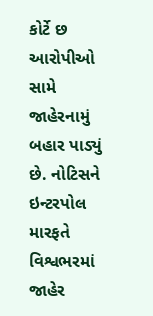કોર્ટે છ આરોપીઓ સામે જાહેરનામું બહાર પાડ્યું છે. નોટિસને ઇન્ટરપોલ મારફતે વિશ્વભરમાં જાહેર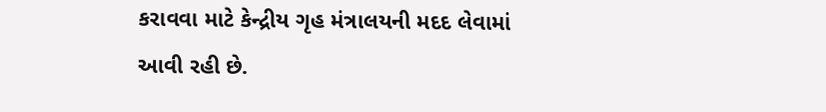કરાવવા માટે કેન્દ્રીય ગૃહ મંત્રાલયની મદદ લેવામાં આવી રહી છે.